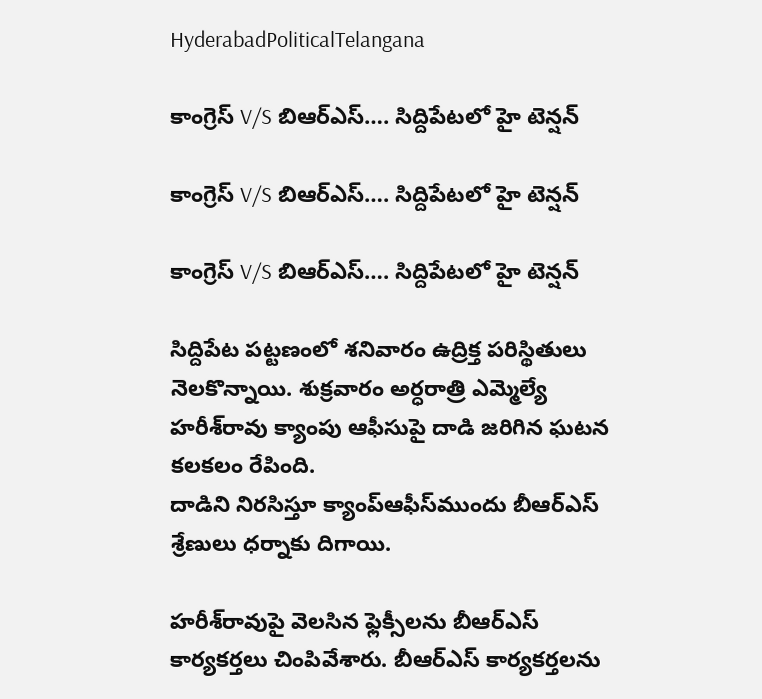HyderabadPoliticalTelangana

కాంగ్రెస్ V/S బిఆర్ఎస్…. సిద్దిపేటలో హై టెన్షన్

కాంగ్రెస్ V/S బిఆర్ఎస్…. సిద్దిపేటలో హై టెన్షన్

కాంగ్రెస్ V/S బిఆర్ఎస్…. సిద్దిపేటలో హై టెన్షన్

సిద్దిపేట పట్టణంలో శనివారం ఉద్రిక్త పరిస్థితులు నెలకొన్నాయి. శుక్రవారం అర్ధరాత్రి ఎమ్మెల్యే హరీశ్‌రావు క్యాంపు ఆఫీసుపై దాడి జరిగిన ఘటన కలకలం రేపింది.
దాడిని నిరసిస్తూ క్యాంప్‌ఆఫీస్‌ముందు బీఆర్‌ఎస్‌ శ్రేణులు ధర్నాకు దిగాయి.

హరీశ్‌రావుపై వెలసిన ఫ్లెక్సీలను బీఆర్‌ఎస్‌ కార్యకర్తలు చింపివేశారు. బీఆర్‌ఎస్‌ కార్యకర్తలను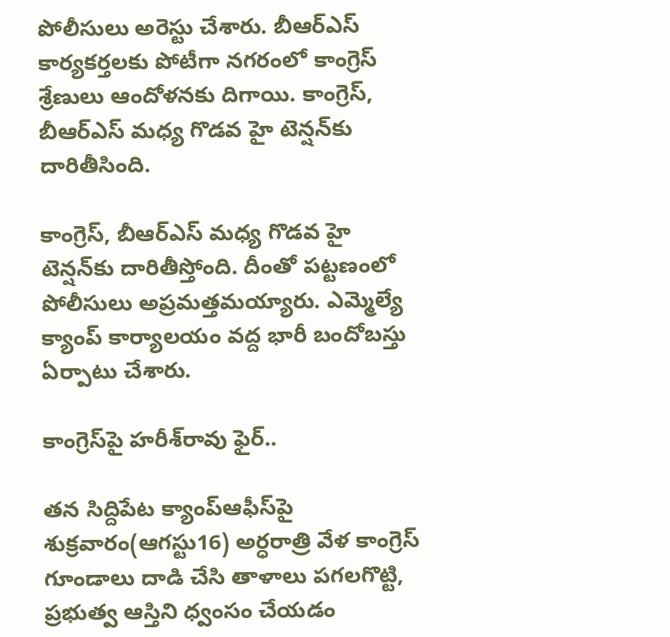పోలీసులు అరెస్టు చేశారు. బీఆర్‌ఎస్‌ కార్యకర్తలకు పోటీగా నగరంలో కాంగ్రెస్‌ శ్రేణులు ఆందోళనకు దిగాయి. కాంగ్రెస్‌, బీఆర్‌ఎస్‌ మధ్య గొడవ హై టెన్షన్‌కు దారితీసింది.

కాంగ్రెస్‌, బీఆర్‌ఎస్‌ మధ్య గొడవ హై టెన్షన్‌కు దారితీస్తోంది. దీంతో పట్టణంలో పోలీసులు అప్రమత్తమయ్యారు. ఎమ్మెల్యే క్యాంప్ కార్యాలయం వద్ద భారీ బందోబస్తు ఏర్పాటు చేశారు.

కాంగ్రెస్‌పై హరీశ్‌రావు ఫైర్‌..

తన సిద్దిపేట క్యాంప్‌ఆఫీస్‌పై శుక్రవారం(ఆగస్టు16) అర్ధరాత్రి వేళ కాంగ్రెస్ గూండాలు దాడి చేసి తాళాలు పగలగొట్టి, ప్రభుత్వ ఆస్తిని ధ్వంసం చేయడం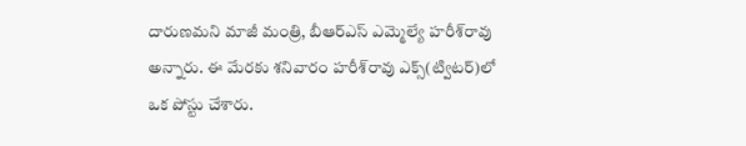దారుణమని మాజీ మంత్రి, బీఆర్‌ఎస్‌ ఎమ్మెల్యే హరీశ్‌రావు అన్నారు. ఈ మేరకు శనివారం హరీశ్‌రావు ఎక్స్‌(ట్విటర్‌)లో ఒక పోస్టు చేశారు.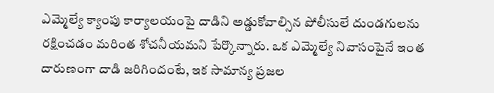ఎమ్మెల్యే క్యాంపు కార్యాలయంపై దాడిని అడ్డుకోవాల్సిన పోలీసులే దుండగులను రక్షించడం మరింత శోచనీయమని పేర్కొన్నారు. ఒక ఎమ్మెల్యే నివాసంపైనే ఇంత దారుణంగా దాడి జరిగిందంటే, ఇక సామాన్య ప్రజల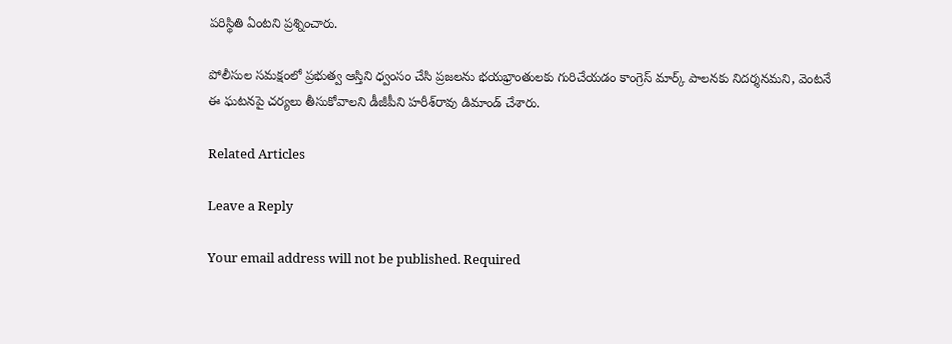పరిస్థితి ఏంటని ప్రశ్నించారు.

పోలీసుల సమక్షంలో ప్రభుత్వ ఆస్తిని ధ్వంసం చేసి ప్రజలను భయభ్రాంతులకు గురిచేయడం కాంగ్రెస్ మార్క్ పాలనకు నిదర్శనమని, వెంటనే ఈ ఘటనపై చర్యలు తీసుకోవాలని డీజీపీని హరీశ్‌రావు డిమాండ్‌ చేశారు.

Related Articles

Leave a Reply

Your email address will not be published. Required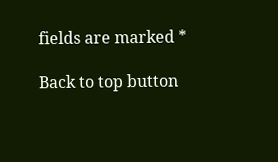fields are marked *

Back to top button